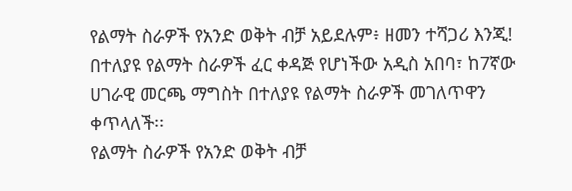የልማት ስራዎች የአንድ ወቅት ብቻ አይደሉም፥ ዘመን ተሻጋሪ እንጂ!
በተለያዩ የልማት ስራዎች ፈር ቀዳጅ የሆነችው አዲስ አበባ፣ ከ7ኛው ሀገራዊ መርጫ ማግስት በተለያዩ የልማት ስራዎች መገለጥዋን ቀጥላለች፡፡
የልማት ስራዎች የአንድ ወቅት ብቻ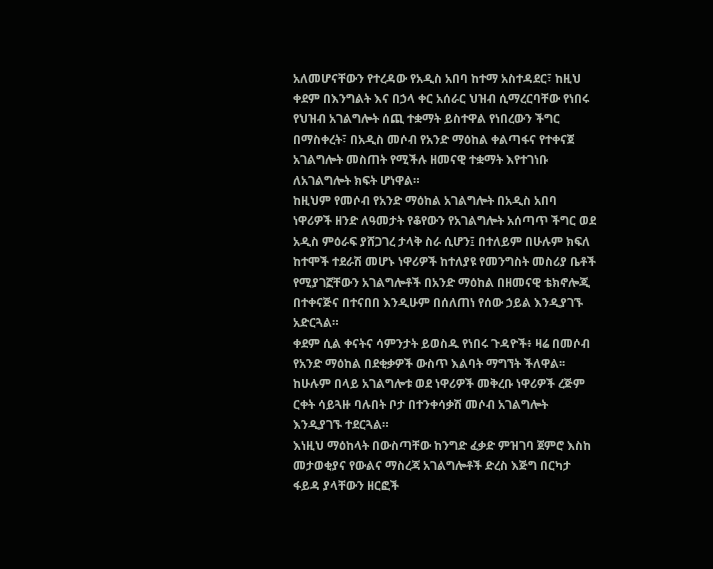አለመሆናቸውን የተረዳው የአዲስ አበባ ከተማ አስተዳደር፣ ከዚህ ቀደም በእንግልት እና በኃላ ቀር አሰራር ህዝብ ሲማረርባቸው የነበሩ የህዝብ አገልግሎት ሰጪ ተቋማት ይስተዋል የነበረውን ችግር በማስቀረት፣ በአዲስ መሶብ የአንድ ማዕከል ቀልጣፋና የተቀናጀ አገልግሎት መስጠት የሚችሉ ዘመናዊ ተቋማት እየተገነቡ ለአገልግሎት ክፍት ሆነዋል።
ከዚህም የመሶብ የአንድ ማዕከል አገልግሎት በአዲስ አበባ ነዋሪዎች ዘንድ ለዓመታት የቆየውን የአገልግሎት አሰጣጥ ችግር ወደ አዲስ ምዕራፍ ያሸጋገረ ታላቅ ስራ ሲሆን፤ በተለይም በሁሉም ክፍለ ከተሞች ተደራሽ መሆኑ ነዋሪዎች ከተለያዩ የመንግስት መስሪያ ቤቶች የሚያገኟቸውን አገልግሎቶች በአንድ ማዕከል በዘመናዊ ቴክኖሎጂ በተቀናጅና በተናበበ እንዲሁም በሰለጠነ የሰው ኃይል እንዲያገኙ አድርጓል።
ቀደም ሲል ቀናትና ሳምንታት ይወስዱ የነበሩ ጉዳዮች፥ ዛሬ በመሶብ የአንድ ማዕከል በደቂቃዎች ውስጥ እልባት ማግኘት ችለዋል፡፡ ከሁሉም በላይ አገልግሎቱ ወደ ነዋሪዎች መቅረቡ ነዋሪዎች ረጅም ርቀት ሳይጓዙ ባሉበት ቦታ በተንቀሳቃሽ መሶብ አገልግሎት እንዲያገኙ ተደርጓል።
እነዚህ ማዕከላት በውስጣቸው ከንግድ ፈቃድ ምዝገባ ጀምሮ እስከ መታወቂያና የውልና ማስረጃ አገልግሎቶች ድረስ እጅግ በርካታ ፋይዳ ያላቸውን ዘርፎች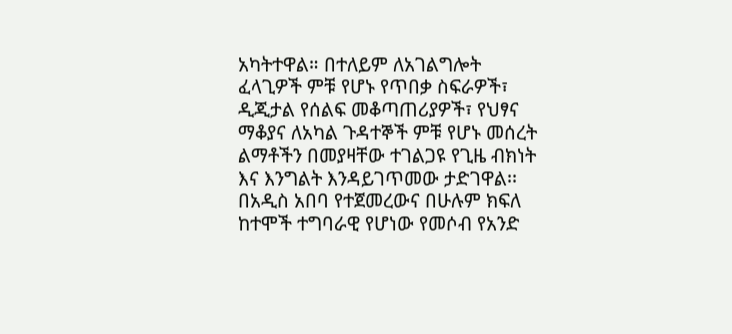አካትተዋል። በተለይም ለአገልግሎት ፈላጊዎች ምቹ የሆኑ የጥበቃ ስፍራዎች፣ ዲጂታል የሰልፍ መቆጣጠሪያዎች፣ የህፃና ማቆያና ለአካል ጉዳተኞች ምቹ የሆኑ መሰረት ልማቶችን በመያዛቸው ተገልጋዩ የጊዜ ብክነት እና እንግልት እንዳይገጥመው ታድገዋል፡፡
በአዲስ አበባ የተጀመረውና በሁሉም ክፍለ ከተሞች ተግባራዊ የሆነው የመሶብ የአንድ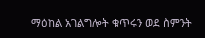ማዕከል አገልግሎት ቁጥሩን ወደ ስምንት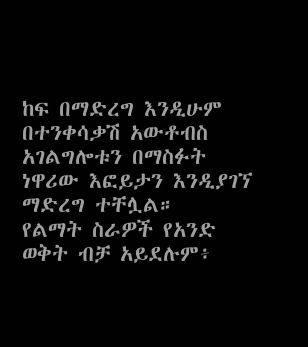ከፍ በማድረግ እንዲሁም በተንቀሳቃሽ አውቶብስ አገልግሎቱን በማስፉት ነዋሪው እፎይታን እንዲያገኘ ማድረግ ተቸሏል።
የልማት ስራዎች የአንድ ወቅት ብቻ አይደሉም፥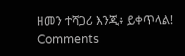ዘመን ተሻጋሪ እንጂ፥ ይቀጥላል!
Comments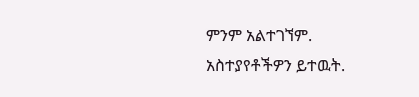ምንም አልተገኘም.
አስተያየቶችዎን ይተዉት.